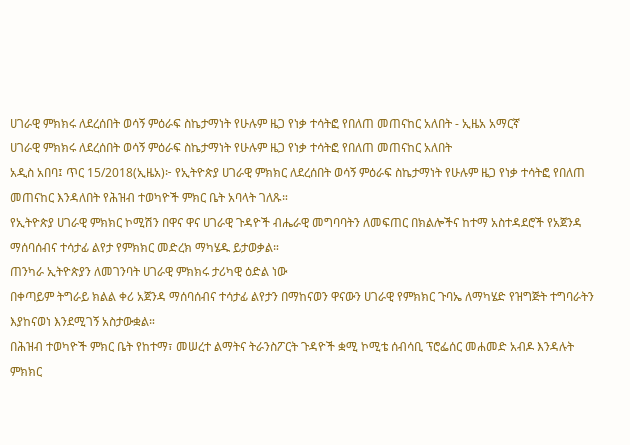ሀገራዊ ምክክሩ ለደረሰበት ወሳኝ ምዕራፍ ስኬታማነት የሁሉም ዜጋ የነቃ ተሳትፎ የበለጠ መጠናከር አለበት - ኢዜአ አማርኛ
ሀገራዊ ምክክሩ ለደረሰበት ወሳኝ ምዕራፍ ስኬታማነት የሁሉም ዜጋ የነቃ ተሳትፎ የበለጠ መጠናከር አለበት
አዲስ አበባ፤ ጥር 15/2018(ኢዜአ)፦ የኢትዮጵያ ሀገራዊ ምክክር ለደረሰበት ወሳኝ ምዕራፍ ስኬታማነት የሁሉም ዜጋ የነቃ ተሳትፎ የበለጠ መጠናከር እንዳለበት የሕዝብ ተወካዮች ምክር ቤት አባላት ገለጹ።
የኢትዮጵያ ሀገራዊ ምክክር ኮሚሽን በዋና ዋና ሀገራዊ ጉዳዮች ብሔራዊ መግባባትን ለመፍጠር በክልሎችና ከተማ አስተዳደሮች የአጀንዳ ማሰባሰብና ተሳታፊ ልየታ የምክክር መድረክ ማካሄዱ ይታወቃል።
ጠንካራ ኢትዮጵያን ለመገንባት ሀገራዊ ምክክሩ ታሪካዊ ዕድል ነው
በቀጣይም ትግራይ ክልል ቀሪ አጀንዳ ማሰባሰብና ተሳታፊ ልየታን በማከናወን ዋናውን ሀገራዊ የምክክር ጉባኤ ለማካሄድ የዝግጅት ተግባራትን እያከናወነ እንደሚገኝ አስታውቋል።
በሕዝብ ተወካዮች ምክር ቤት የከተማ፣ መሠረተ ልማትና ትራንስፖርት ጉዳዮች ቋሚ ኮሚቴ ሰብሳቢ ፕሮፌሰር መሐመድ አብዶ እንዳሉት ምክክር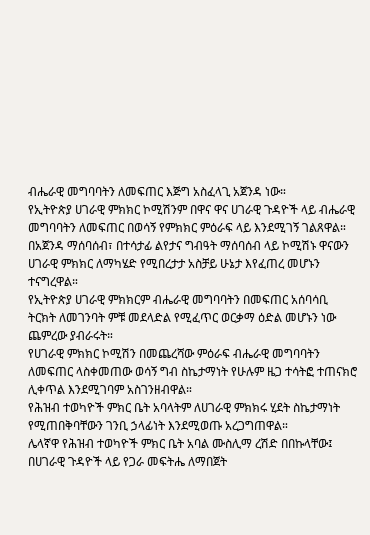ብሔራዊ መግባባትን ለመፍጠር እጅግ አስፈላጊ አጀንዳ ነው።
የኢትዮጵያ ሀገራዊ ምክክር ኮሚሽንም በዋና ዋና ሀገራዊ ጉዳዮች ላይ ብሔራዊ መግባባትን ለመፍጠር በወሳኝ የምክክር ምዕራፍ ላይ እንደሚገኝ ገልጸዋል።
በአጀንዳ ማሰባሰብ፣ በተሳታፊ ልየታና ግብዓት ማሰባሰብ ላይ ኮሚሽኑ ዋናውን ሀገራዊ ምክክር ለማካሄድ የሚበረታታ አስቻይ ሁኔታ እየፈጠረ መሆኑን ተናግረዋል።
የኢትዮጵያ ሀገራዊ ምክክርም ብሔራዊ መግባባትን በመፍጠር አሰባሳቢ ትርክት ለመገንባት ምቹ መደላድል የሚፈጥር ወርቃማ ዕድል መሆኑን ነው ጨምረው ያብራሩት።
የሀገራዊ ምክክር ኮሚሽን በመጨረሻው ምዕራፍ ብሔራዊ መግባባትን ለመፍጠር ላስቀመጠው ወሳኝ ግብ ስኬታማነት የሁሉም ዜጋ ተሳትፎ ተጠናክሮ ሊቀጥል እንደሚገባም አስገንዘብዋል።
የሕዝብ ተወካዮች ምክር ቤት አባላትም ለሀገራዊ ምክክሩ ሂደት ስኬታማነት የሚጠበቅባቸውን ገንቢ ኃላፊነት እንደሚወጡ አረጋግጠዋል።
ሌላኛዋ የሕዝብ ተወካዮች ምክር ቤት አባል ሙስሊማ ረሽድ በበኩላቸው፤ በሀገራዊ ጉዳዮች ላይ የጋራ መፍትሔ ለማበጀት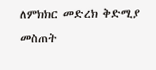ለምክክር መድረክ ቅድሚያ መስጠት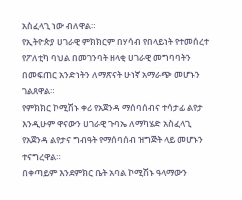አስፈላጊ ነው ብለዋል።
የኢትዮጵያ ሀገራዊ ምክክርም በሃሳብ የበላይነት የተመሰረተ የፖለቲካ ባህል በመገንባት ዘላቂ ሀገራዊ መግባባትን በመፍጠር አንድነትን ለማጽናት ሁነኛ አማራጭ መሆኑን ገልጸዋል።
የምክክር ኮሚሽኑ ቀሪ የአጀንዳ ማሰባሰብና ተሳታፊ ልየታ እንዲሁም ዋናውን ሀገራዊ ጉባኤ ለማካሄድ አስፈላጊ የአጀንዳ ልየታና ግብዓት የማሰባሰብ ዝግጅት ላይ መሆኑን ተናግረዋል።
በቀጣይም እንደምክር ቤት አባል ኮሚሽኑ ዓላማውን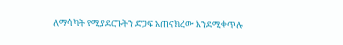ለማሳካት የሚያደርጉትን ድጋፍ አጠናክረው እንደሚቀጥሉ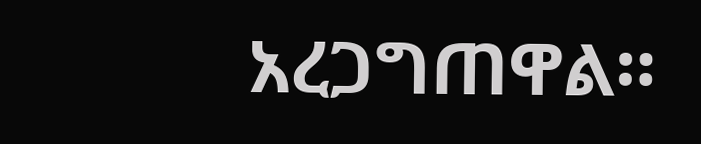አረጋግጠዋል።